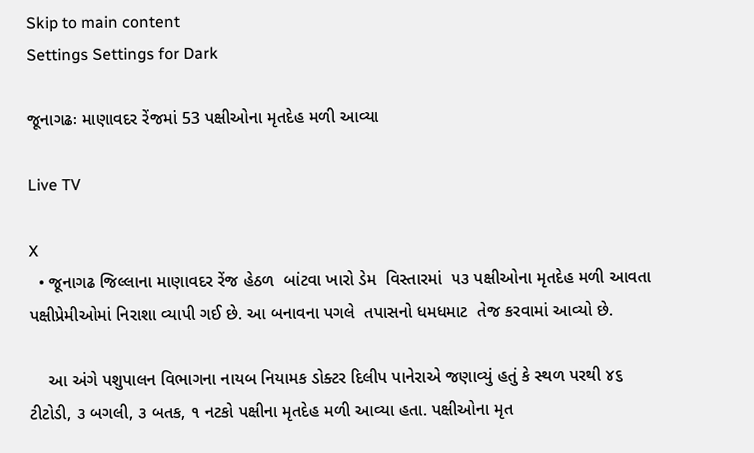Skip to main content
Settings Settings for Dark

જૂનાગઢઃ માણાવદર રેંજમાં 53 પક્ષીઓના મૃતદેહ મળી આવ્યા

Live TV

X
  • જૂનાગઢ જિલ્લાના માણાવદર રેંજ હેઠળ  બાંટવા ખારો ડેમ  વિસ્તારમાં  ૫૩ પક્ષીઓના મૃતદેહ મળી આવતા પક્ષીપ્રેમીઓમાં નિરાશા વ્યાપી ગઈ છે. આ બનાવના પગલે  તપાસનો ધમધમાટ  તેજ કરવામાં આવ્યો છે.

    આ અંગે પશુપાલન વિભાગના નાયબ નિયામક ડોક્ટર દિલીપ પાનેરાએ જણાવ્યું હતું કે સ્થળ પરથી ૪૬ ટીટોડી, ૩ બગલી, ૩ બતક, ૧ નટકો પક્ષીના મૃતદેહ મળી આવ્યા હતા. પક્ષીઓના મૃત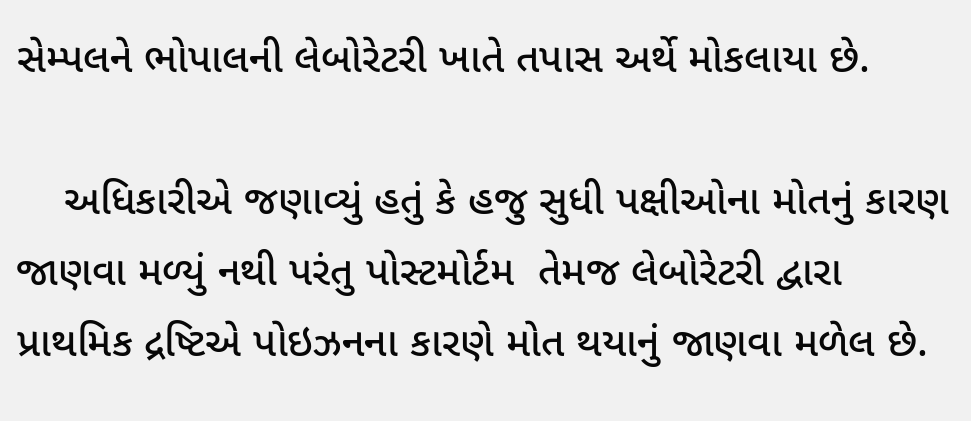સેમ્પલને ભોપાલની લેબોરેટરી ખાતે તપાસ અર્થે મોકલાયા છે.

    અધિકારીએ જણાવ્યું હતું કે હજુ સુધી પક્ષીઓના મોતનું કારણ જાણવા મળ્યું નથી પરંતુ પોસ્ટમોર્ટમ  તેમજ લેબોરેટરી દ્વારા પ્રાથમિક દ્રષ્ટિએ પોઇઝનના કારણે મોત થયાનું જાણવા મળેલ છે.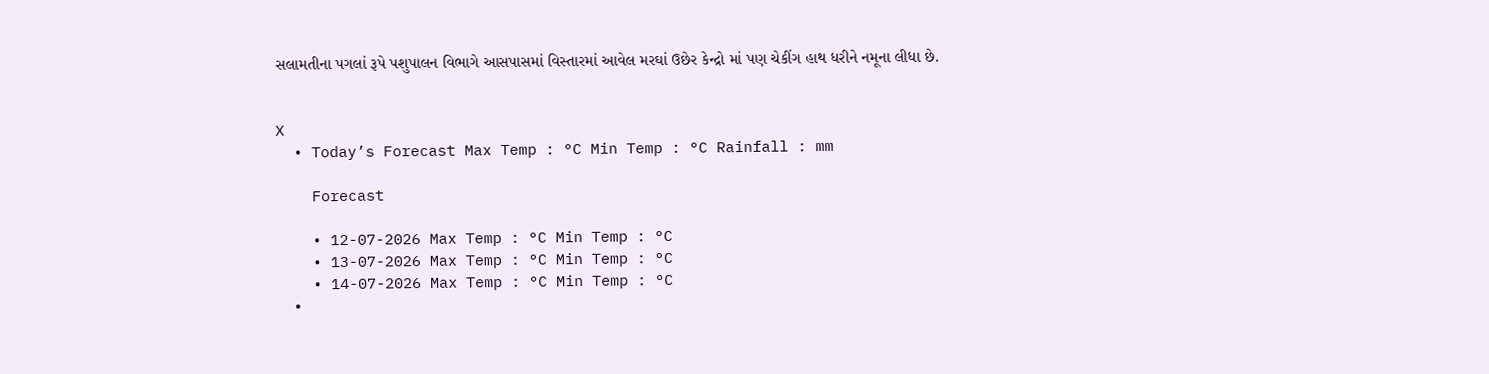સલામતીના પગલાં રૂપે પશુપાલન વિભાગે આસપાસમાં વિસ્તારમાં આવેલ મરઘાં ઉછેર કેન્દ્રો માં પણ ચેકીંગ હાથ ધરીને નમૂના લીધા છે.


X
  • Today’s Forecast Max Temp : °C Min Temp : °C Rainfall : mm

    Forecast

    • 12-07-2026 Max Temp : °C Min Temp : °C
    • 13-07-2026 Max Temp : °C Min Temp : °C
    • 14-07-2026 Max Temp : °C Min Temp : °C
    •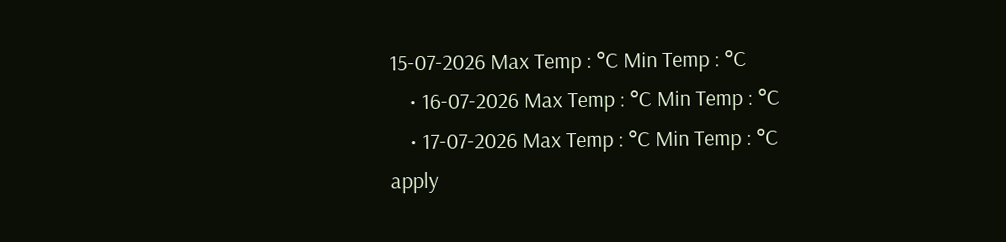15-07-2026 Max Temp : °C Min Temp : °C
    • 16-07-2026 Max Temp : °C Min Temp : °C
    • 17-07-2026 Max Temp : °C Min Temp : °C
apply